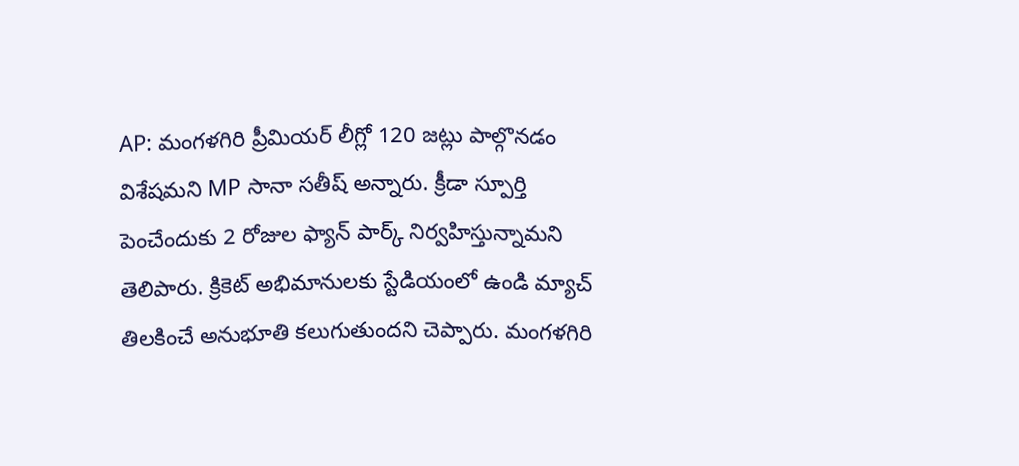AP: మంగళగిరి ప్రీమియర్ లీగ్లో 120 జట్లు పాల్గొనడం విశేషమని MP సానా సతీష్ అన్నారు. క్రీడా స్పూర్తి పెంచేందుకు 2 రోజుల ఫ్యాన్ పార్క్ నిర్వహిస్తున్నామని తెలిపారు. క్రికెట్ అభిమానులకు స్టేడియంలో ఉండి మ్యాచ్ తిలకించే అనుభూతి కలుగుతుందని చెప్పారు. మంగళగిరి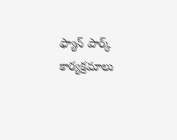ఫ్యాన్ పార్క్ కార్యక్రమాలు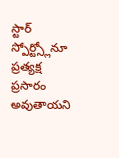స్టార్ స్పోర్ట్స్లోనూ ప్రత్యక్ష ప్రసారం అవుతాయని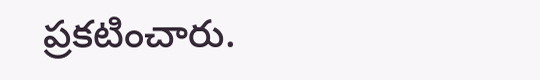ప్రకటించారు.